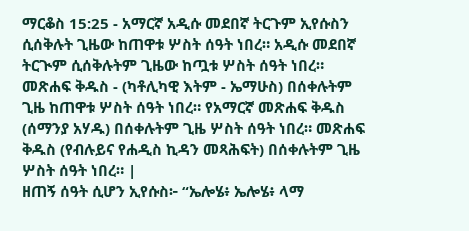ማርቆስ 15:25 - አማርኛ አዲሱ መደበኛ ትርጉም ኢየሱስን ሲሰቅሉት ጊዜው ከጠዋቱ ሦስት ሰዓት ነበረ። አዲሱ መደበኛ ትርጒም ሲሰቅሉትም ጊዜው ከጧቱ ሦስት ሰዓት ነበረ። መጽሐፍ ቅዱስ - (ካቶሊካዊ እትም - ኤማሁስ) በሰቀሉትም ጊዜ ከጠዋቱ ሦስት ሰዓት ነበረ። የአማርኛ መጽሐፍ ቅዱስ (ሰማንያ አሃዱ) በሰቀሉትም ጊዜ ሦስት ሰዓት ነበረ። መጽሐፍ ቅዱስ (የብሉይና የሐዲስ ኪዳን መጻሕፍት) በሰቀሉትም ጊዜ ሦስት ሰዓት ነበረ። |
ዘጠኝ ሰዓት ሲሆን ኢየሱስ፦ “ኤሎሄ፥ ኤሎሄ፥ ላማ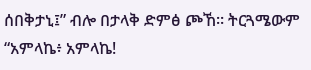ሰበቅታኒ፤” ብሎ በታላቅ ድምፅ ጮኸ። ትርጓሜውም “አምላኬ፥ አምላኬ!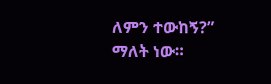ለምን ተውከኝ?” ማለት ነው።